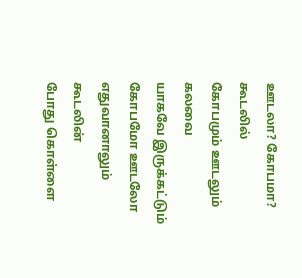ஊடலா? கோபமா?
கூடலில்
கோபமும் ஊடலும்
கலவை
யாகவே இருக்கட்டும்
கோபமோ ஊடலோ
எதுவானாலும்
கூடலின்
போது கொள்ளை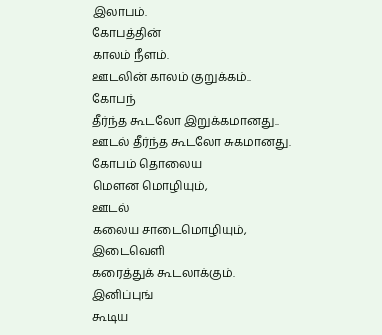இலாபம்.
கோபத்தின்
காலம் நீளம்.
ஊடலின் காலம் குறுக்கம்..
கோபந்
தீர்ந்த கூடலோ இறுக்கமானது..
ஊடல் தீர்ந்த கூடலோ சுகமானது.
கோபம் தொலைய
மௌன மொழியும்,
ஊடல்
கலைய சாடைமொழியும்,
இடைவெளி
கரைத்துக் கூடலாக்கும்.
இனிப்புங்
கூடிய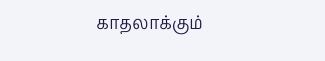காதலாக்கும்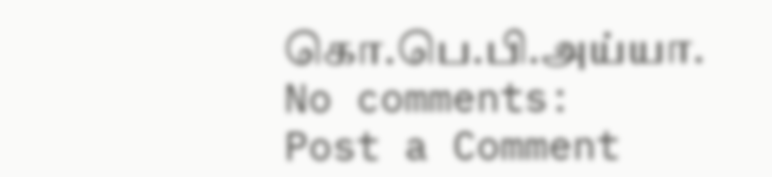கொ.பெ.பி.அய்யா.
No comments:
Post a Comment